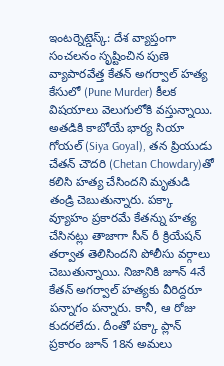ఇంటర్నెట్డెస్క్: దేశ వ్యాప్తంగా సంచలనం సృష్టించిన పుణె వ్యాపారవేత్త కేతన్ అగర్వాల్ హత్య కేసులో (Pune Murder) కీలక విషయాలు వెలుగులోకి వస్తున్నాయి.
అతడికి కాబోయే భార్య సియా గోయల్ (Siya Goyal), తన ప్రియుడు చేతన్ చౌదరి (Chetan Chowdary)తో కలిసి హత్య చేసిందని మృతుడి తండ్రి చెబుతున్నారు. పక్కా వ్యూహం ప్రకారమే కేతన్ను హత్య చేసినట్లు తాజాగా సీన్ రీ క్రియేషన్ తర్వాత తెలిసిందని పోలీసు వర్గాలు చెబుతున్నాయి. నిజానికి జూన్ 4నే కేతన్ అగర్వాల్ హత్యకు వీరిద్దరూ పన్నాగం పన్నారు. కానీ, ఆ రోజు కుదరలేదు. దీంతో పక్కా ప్లాన్ ప్రకారం జూన్ 18న అమలు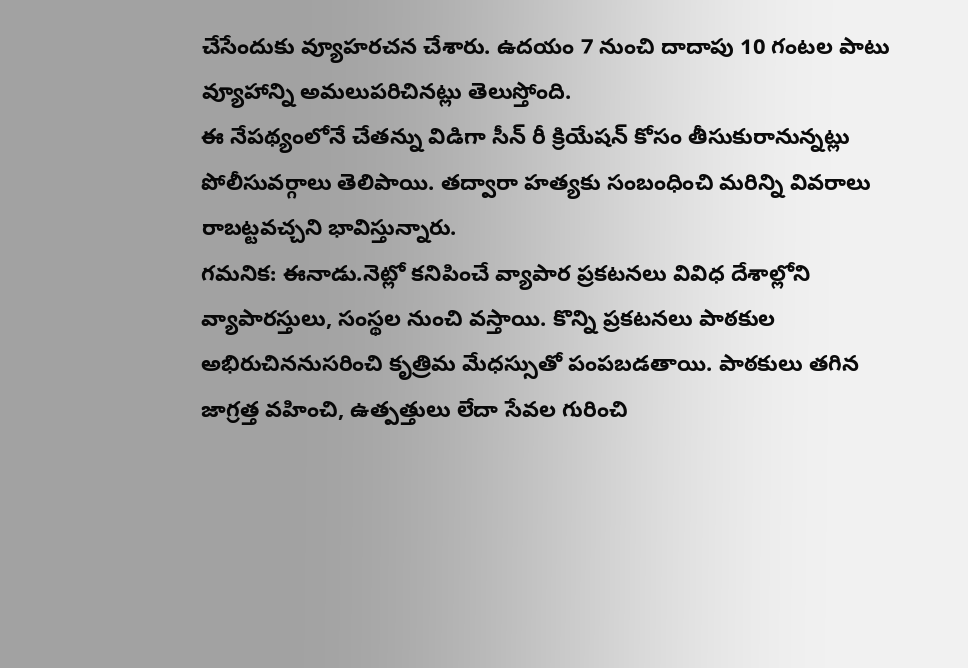చేసేందుకు వ్యూహరచన చేశారు. ఉదయం 7 నుంచి దాదాపు 10 గంటల పాటు వ్యూహాన్ని అమలుపరిచినట్లు తెలుస్తోంది.
ఈ నేపథ్యంలోనే చేతన్ను విడిగా సీన్ రీ క్రియేషన్ కోసం తీసుకురానున్నట్లు పోలీసువర్గాలు తెలిపాయి. తద్వారా హత్యకు సంబంధించి మరిన్ని వివరాలు రాబట్టవచ్చని భావిస్తున్నారు.
గమనిక: ఈనాడు.నెట్లో కనిపించే వ్యాపార ప్రకటనలు వివిధ దేశాల్లోని వ్యాపారస్తులు, సంస్థల నుంచి వస్తాయి. కొన్ని ప్రకటనలు పాఠకుల అభిరుచిననుసరించి కృత్రిమ మేధస్సుతో పంపబడతాయి. పాఠకులు తగిన జాగ్రత్త వహించి, ఉత్పత్తులు లేదా సేవల గురించి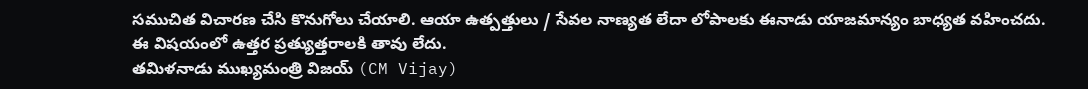సముచిత విచారణ చేసి కొనుగోలు చేయాలి. ఆయా ఉత్పత్తులు / సేవల నాణ్యత లేదా లోపాలకు ఈనాడు యాజమాన్యం బాధ్యత వహించదు. ఈ విషయంలో ఉత్తర ప్రత్యుత్తరాలకి తావు లేదు.
తమిళనాడు ముఖ్యమంత్రి విజయ్ (CM Vijay)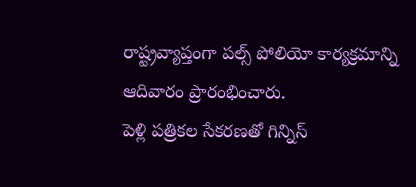రాష్ట్రవ్యాప్తంగా పల్స్ పోలియో కార్యక్రమాన్ని ఆదివారం ప్రారంభించారు.
పెళ్లి పత్రికల సేకరణతో గిన్నిస్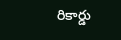రికార్డు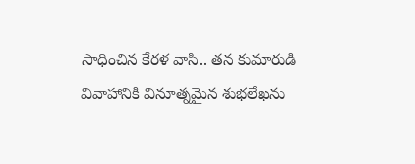సాధించిన కేరళ వాసి.. తన కుమారుడి వివాహానికి వినూత్నమైన శుభలేఖను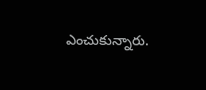ఎంచుకున్నారు.